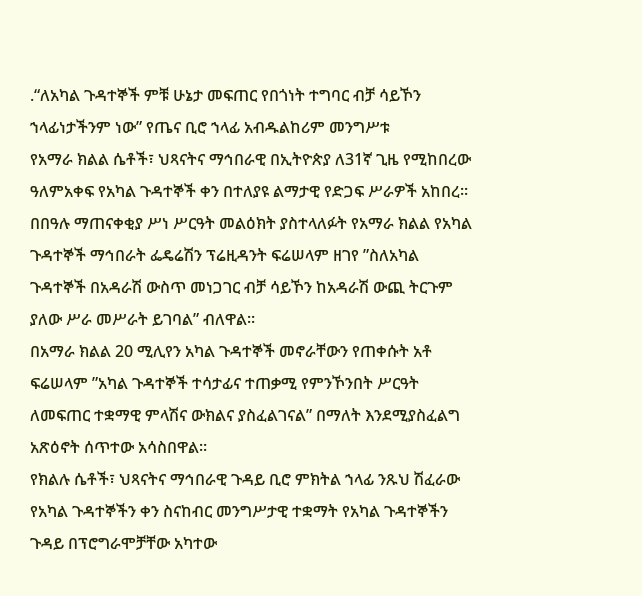.“ለአካል ጉዳተኞች ምቹ ሁኔታ መፍጠር የበጎነት ተግባር ብቻ ሳይኾን ኀላፊነታችንም ነው” የጤና ቢሮ ኀላፊ አብዱልከሪም መንግሥቱ
የአማራ ክልል ሴቶች፣ ህጻናትና ማኅበራዊ በኢትዮጵያ ለ31ኛ ጊዜ የሚከበረው ዓለምአቀፍ የአካል ጉዳተኞች ቀን በተለያዩ ልማታዊ የድጋፍ ሥራዎች አከበረ፡፡
በበዓሉ ማጠናቀቂያ ሥነ ሥርዓት መልዕክት ያስተላለፉት የአማራ ክልል የአካል ጉዳተኞች ማኅበራት ፌዴሬሽን ፕሬዚዳንት ፍሬሠላም ዘገየ ”ስለአካል ጉዳተኞች በአዳራሽ ውስጥ መነጋገር ብቻ ሳይኾን ከአዳራሽ ውጪ ትርጉም ያለው ሥራ መሥራት ይገባል” ብለዋል።
በአማራ ክልል 20 ሚሊየን አካል ጉዳተኞች መኖራቸውን የጠቀሱት አቶ ፍሬሠላም ”አካል ጉዳተኞች ተሳታፊና ተጠቃሚ የምንኾንበት ሥርዓት ለመፍጠር ተቋማዊ ምላሽና ውክልና ያስፈልገናል” በማለት እንደሚያስፈልግ አጽዕኖት ሰጥተው አሳስበዋል።
የክልሉ ሴቶች፣ ህጻናትና ማኅበራዊ ጉዳይ ቢሮ ምክትል ኀላፊ ንጹህ ሽፈራው የአካል ጉዳተኞችን ቀን ስናከብር መንግሥታዊ ተቋማት የአካል ጉዳተኞችን ጉዳይ በፕሮግራሞቻቸው አካተው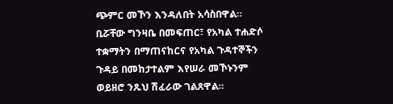ጭምር መኾን እንዳለበት አሳስበዋል። ቢሯቸው ግንዛቤ በመፍጠር፣ የአካል ተሐድሶ ተቋማትን በማጠናከርና የአካል ጉዳተኞችን ጉዳይ በመከታተልም እየሠራ መኾኑንም ወይዘሮ ንጹህ ሽፈራው ገልጸዋል።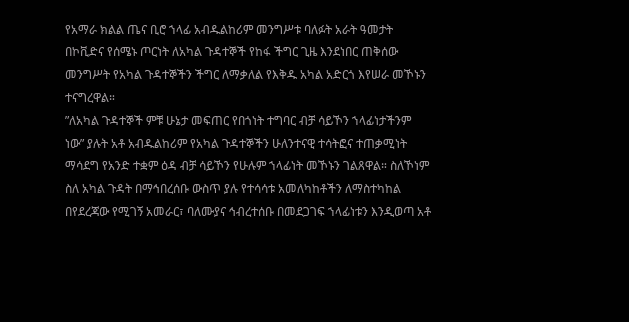የአማራ ክልል ጤና ቢሮ ኀላፊ አብዱልከሪም መንግሥቱ ባለፉት አራት ዓመታት በኮቪድና የሰሜኑ ጦርነት ለአካል ጉዳተኞች የከፋ ችግር ጊዜ እንደነበር ጠቅሰው መንግሥት የአካል ጉዳተኞችን ችግር ለማቃለል የእቅዱ አካል አድርጎ እየሠራ መኾኑን ተናግረዋል።
”ለአካል ጉዳተኞች ምቹ ሁኔታ መፍጠር የበጎነት ተግባር ብቻ ሳይኾን ኀላፊነታችንም ነው” ያሉት አቶ አብዱልከሪም የአካል ጉዳተኞችን ሁለንተናዊ ተሳትፎና ተጠቃሚነት ማሳደግ የአንድ ተቋም ዕዳ ብቻ ሳይኾን የሁሉም ኀላፊነት መኾኑን ገልጸዋል። ስለኾነም ስለ አካል ጉዳት በማኅበረሰቡ ውስጥ ያሉ የተሳሳቱ አመለካከቶችን ለማስተካከል በየደረጃው የሚገኝ አመራር፣ ባለሙያና ኅብረተሰቡ በመደጋገፍ ኀላፊነቱን እንዲወጣ አቶ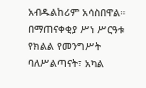አብዱልከሪም አሳስበዋል።
በማጠናቀቂያ ሥነ ሥርዓቱ የክልል የመንግሥት ባለሥልጣናት፣ አካል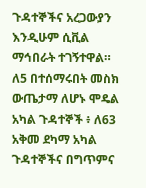ጉዳተኞችና አረጋውያን እንዲሁም ሲቪል ማኅበራት ተገኝተዋል።
ለ5 በተሰማሩበት መስክ ውጤታማ ለሆኑ ሞዴል አካል ጉዳተኞች ፥ ለ63 አቅመ ደካማ አካል ጉዳተኞችና በግጥምና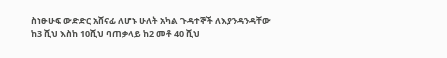ስነፁሁፍ ውድድር አሸናፊ ለሆኑ ሁለት አካል ጉዳተኞች ለእያንዳንዳቸው ከ3 ሺህ እስከ 10ሺህ ባጠቃላይ ከ2 መቶ 40 ሺህ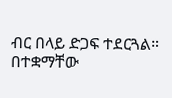ብር በላይ ድጋፍ ተደርጓል። በተቋማቸው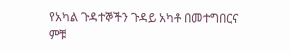የአካል ጉዳተኞችን ጉዳይ አካቶ በመተግበርና ምቹ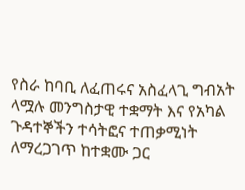የስራ ከባቢ ለፈጠሩና አስፈላጊ ግብአት ላሟሉ መንግስታዊ ተቋማት እና የአካል ጉዳተኞችን ተሳትፎና ተጠቃሚነት ለማረጋገጥ ከተቋሙ ጋር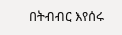በትብብር እየሰሩ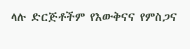ላሉ ድርጅቶችም የእውቅናና የምስጋና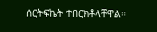ሰርትፍኬት ተበርክቶላቸዋል።